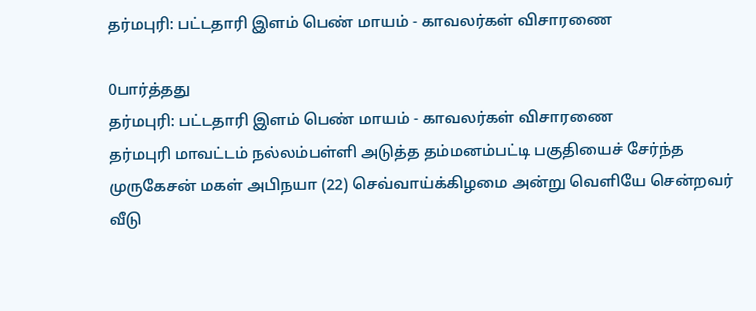தர்மபுரி: பட்டதாரி இளம் பெண் மாயம் - காவலர்கள் விசாரணை

0பார்த்தது
தர்மபுரி: பட்டதாரி இளம் பெண் மாயம் - காவலர்கள் விசாரணை
தர்மபுரி மாவட்டம் நல்லம்பள்ளி அடுத்த தம்மனம்பட்டி பகுதியைச் சேர்ந்த முருகேசன் மகள் அபிநயா (22) செவ்வாய்க்கிழமை அன்று வெளியே சென்றவர் வீடு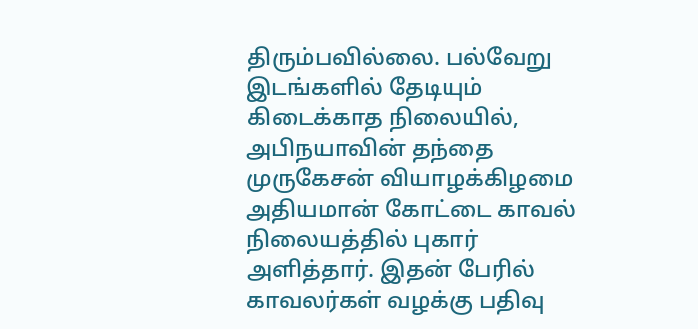திரும்பவில்லை. பல்வேறு இடங்களில் தேடியும் கிடைக்காத நிலையில், அபிநயாவின் தந்தை முருகேசன் வியாழக்கிழமை அதியமான் கோட்டை காவல் நிலையத்தில் புகார் அளித்தார். இதன் பேரில் காவலர்கள் வழக்கு பதிவு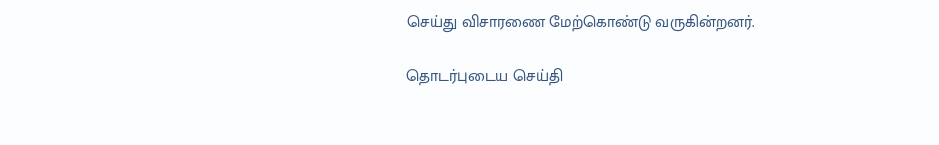செய்து விசாரணை மேற்கொண்டு வருகின்றனர்.

தொடர்புடைய செய்தி